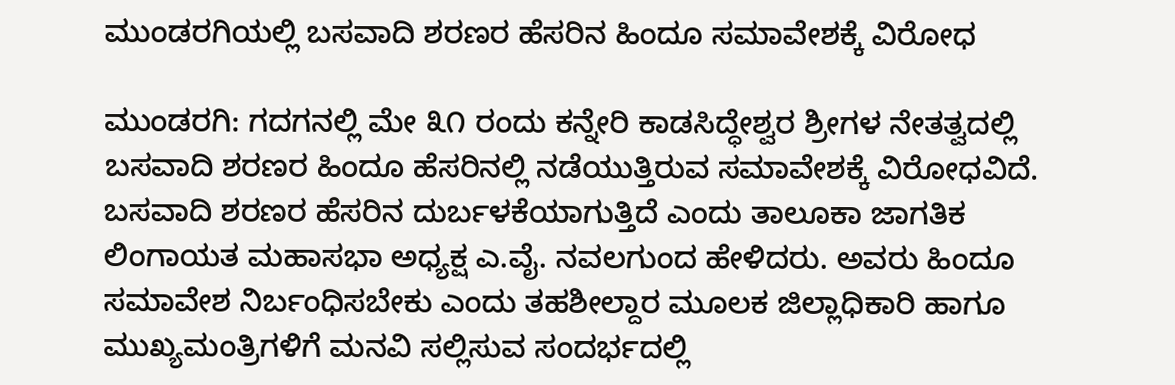ಮುಂಡರಗಿಯಲ್ಲಿ ಬಸವಾದಿ ಶರಣರ ಹೆಸರಿನ ಹಿಂದೂ ಸಮಾವೇಶಕ್ಕೆ ವಿರೋಧ

ಮುಂಡರಗಿ: ಗದಗನಲ್ಲಿ ಮೇ ೩೧ ರಂದು ಕನ್ನೇರಿ ಕಾಡಸಿದ್ಧೇಶ್ವರ ಶ್ರೀಗಳ ನೇತತ್ವದಲ್ಲಿ ಬಸವಾದಿ ಶರಣರ ಹಿಂದೂ ಹೆಸರಿನಲ್ಲಿ ನಡೆಯುತ್ತಿರುವ ಸಮಾವೇಶಕ್ಕೆ ವಿರೋಧವಿದೆ. ಬಸವಾದಿ ಶರಣರ ಹೆಸರಿನ ದುರ್ಬಳಕೆಯಾಗುತ್ತಿದೆ ಎಂದು ತಾಲೂಕಾ ಜಾಗತಿಕ ಲಿಂಗಾಯತ ಮಹಾಸಭಾ ಅಧ್ಯಕ್ಷ ಎ.ವೈ. ನವಲಗುಂದ ಹೇಳಿದರು. ಅವರು ಹಿಂದೂ ಸಮಾವೇಶ ನಿರ್ಬಂಧಿಸಬೇಕು ಎಂದು ತಹಶೀಲ್ದಾರ ಮೂಲಕ ಜಿಲ್ಲಾಧಿಕಾರಿ ಹಾಗೂ ಮುಖ್ಯಮಂತ್ರಿಗಳಿಗೆ ಮನವಿ ಸಲ್ಲಿಸುವ ಸಂದರ್ಭದಲ್ಲಿ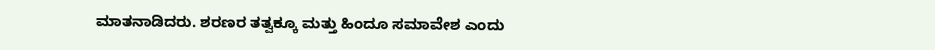ಮಾತನಾಡಿದರು. ಶರಣರ ತತ್ವಕ್ಕೂ ಮತ್ತು ಹಿಂದೂ ಸಮಾವೇಶ ಎಂದು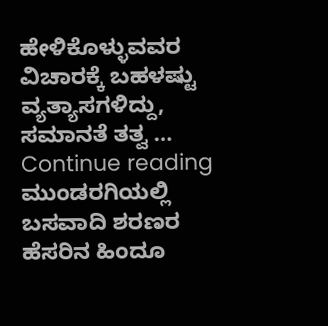ಹೇಳಿಕೊಳ್ಳುವವರ ವಿಚಾರಕ್ಕೆ ಬಹಳಷ್ಟು ವ್ಯತ್ಯಾಸಗಳಿದ್ದು, ಸಮಾನತೆ ತತ್ವ … Continue reading ಮುಂಡರಗಿಯಲ್ಲಿ ಬಸವಾದಿ ಶರಣರ ಹೆಸರಿನ ಹಿಂದೂ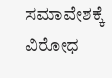ಸಮಾವೇಶಕ್ಕೆ ವಿರೋಧ